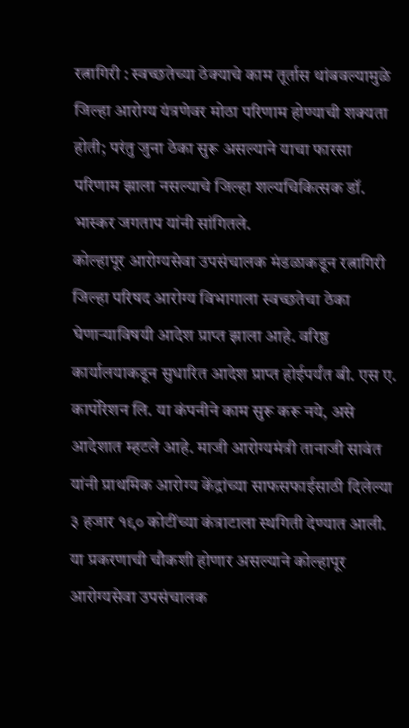रत्नागिरी : स्वच्छतेच्या ठेक्याचे काम तूर्तास थांबवल्यामुळे जिल्हा आरोग्य यंत्रणेवर मोठा परिणाम होण्याची शक्यता होती; परंतु जुना ठेका सुरू असल्याने याचा फारसा परिणाम झाला नसल्याचे जिल्हा शल्यचिकित्सक डॉ. भास्कर जगताप यांनी सांगितले.
कोल्हापूर आरोग्यसेवा उपसंचालक मंडळाकडून रत्नागिरी जिल्हा परिषद आरोग्य विभागाला स्वच्छतेचा ठेका घेणाऱ्याविषयी आदेश प्राप्त झाला आहे. वरिष्ठ कार्यालयाकडून सुधारित आदेश प्राप्त होईपर्यंत बी. एस ए. कार्पोरेशन लि. या कंपनीने काम सुरू करू नये, असे आदेशात म्हटले आहे. माजी आरोग्यमंत्री तानाजी सावंत यांनी प्राथमिक आरोग्य केंद्रांच्या साफसफाईसाठी दिलेल्या ३ हजार १९० कोटींच्या कंत्राटाला स्थगिती देण्यात आली. या प्रकरणाची चौकशी होणार असल्याने कोल्हापूर आरोग्यसेवा उपसंचालक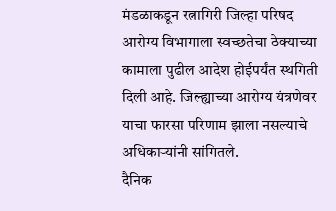मंडळाकडून रत्नागिरी जिल्हा परिषद आरोग्य विभागाला स्वच्छतेचा ठेक्याच्या कामाला पुढील आदेश होईपर्यंत स्थगिती दिली आहे. जिल्ह्याच्या आरोग्य यंत्रणेवर याचा फारसा परिणाम झाला नसल्याचे अधिकाऱ्यांनी सांगितले.
दैनिक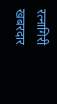रत्नागिरी खबरदार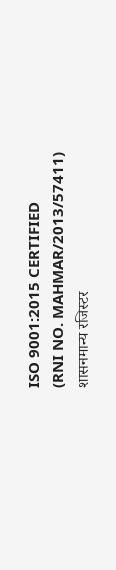ISO 9001:2015 CERTIFIED
(RNI NO. MAHMAR/2013/57411)
शासनमान्य रजिस्टर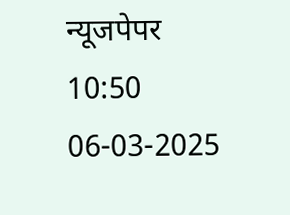न्यूजपेपर
10:50 06-03-2025